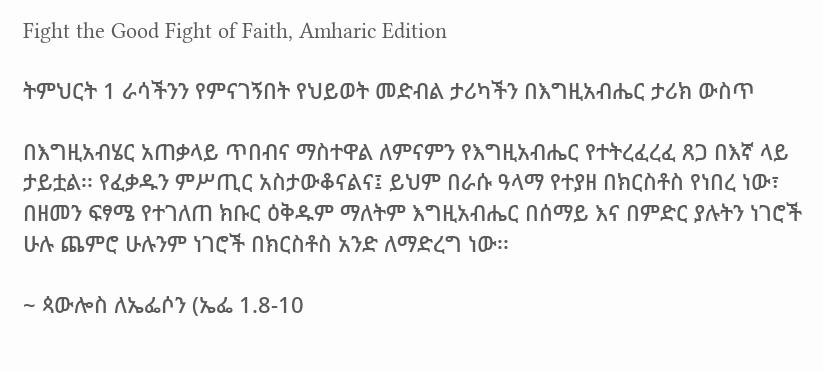Fight the Good Fight of Faith, Amharic Edition

ትምህርት 1 ራሳችንን የምናገኝበት የህይወት መድብል ታሪካችን በእግዚአብሔር ታሪክ ውስጥ

በእግዚአብሄር አጠቃላይ ጥበብና ማስተዋል ለምናምን የእግዚአብሔር የተትረፈረፈ ጸጋ በእኛ ላይ ታይቷል፡፡ የፈቃዱን ምሥጢር አስታውቆናልና፤ ይህም በራሱ ዓላማ የተያዘ በክርስቶስ የነበረ ነው፣ በዘመን ፍፃሜ የተገለጠ ክቡር ዕቅዱም ማለትም እግዚአብሔር በሰማይ እና በምድር ያሉትን ነገሮች ሁሉ ጨምሮ ሁሉንም ነገሮች በክርስቶስ አንድ ለማድረግ ነው፡፡

~ ጳውሎስ ለኤፌሶን (ኤፌ 1.8-10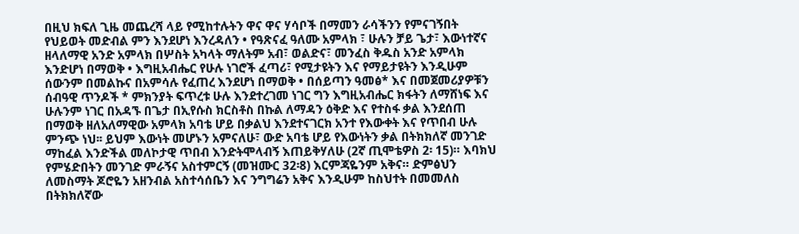በዚህ ክፍለ ጊዜ መጨረሻ ላይ የሚከተሉትን ዋና ዋና ሃሳቦች በማመን ራሳችንን የምናገኝበት የህይወት መድብል ምን እንደሆነ እንረዳለን • የዓጽናፈ ዓለሙ አምላክ ፣ ሁሉን ቻይ ጌታ፣ እውነተኛና ዘላለማዊ አንድ አምላክ በሦስት አካላት ማለትም አብ፣ ወልድና፣ መንፈስ ቅዱስ አንድ አምላክ እንድሆነ በማወቅ • እግዚአብሔር የሁሉ ነገሮች ፈጣሪ፣ የሚታዩትን እና የማይታዩትን እንዲሁም ሰውንም በመልኩና በአምሳሉ የፈጠረ እንደሆነ በማወቅ • በሰይጣን ዓመፅ* እና በመጀመሪያዎቹን ሰብዓዊ ጥንዶች * ምክንያት ፍጥረቱ ሁሉ እንደተረገመ ነገር ግን እግዚአብሔር ክፋትን ለማሸነፍ እና ሁሉንም ነገር በአዳኙ በጌታ በኢየሱስ ክርስቶስ በኩል ለማዳን ዕቅድ እና የተስፋ ቃል እንደሰጠ በማወቅ ዘለአለማዊው አምላክ አባቴ ሆይ በቃልህ እንደተናገርክ አንተ የእውቀት እና የጥበብ ሁሉ ምንጭ ነህ፡፡ ይህም እውነት መሆኑን አምናለሁ፣ ውድ አባቴ ሆይ የእውነትን ቃል በትክክለኛ መንገድ ማከፈል እንድችል መለኮታዊ ጥበብ እንድትሞላብኝ እጠይቅሃለሁ (2ኛ ጢሞቴዎስ 2፡ 15)። እባክህ የምሄድበትን መንገድ ምራኝና አስተምርኝ (መዝሙር 32፡8) እርምጃዬንም አቅና። ድምፅህን ለመስማት ጆሮዬን አዘንብል አስተሳሰቤን እና ንግግሬን አቅና እንዲሁም ከስህተት በመመለስ በትክክለኛው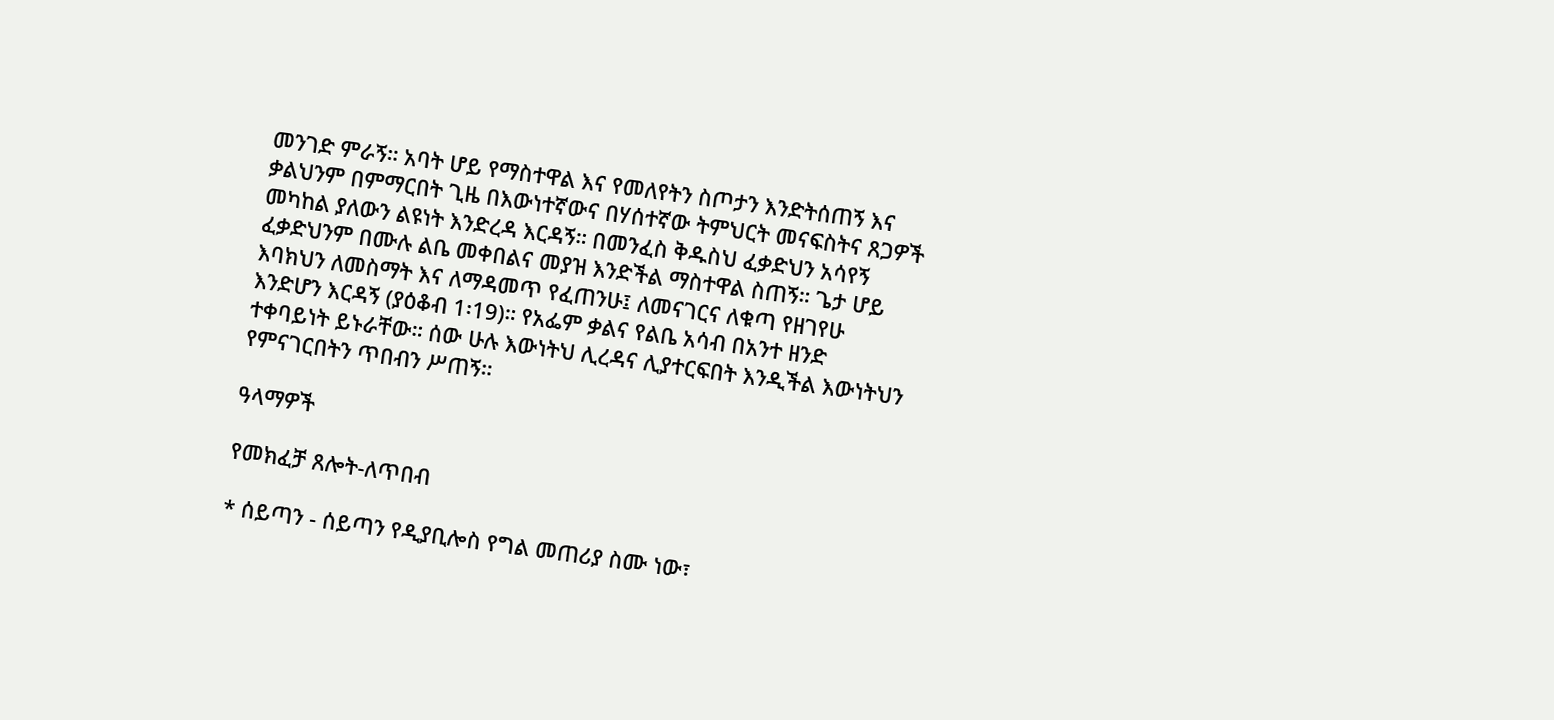መንገድ ምራኝ። አባት ሆይ የማስተዋል እና የመለየትን ስጦታን እንድትሰጠኝ እና ቃልህንም በምማርበት ጊዜ በእውነተኛውና በሃሰተኛው ትምህርት መናፍስትና ጸጋዎች መካከል ያለውን ልዩነት እንድረዳ እርዳኝ። በመንፈስ ቅዱስህ ፈቃድህን አሳየኝ ፈቃድህንም በሙሉ ልቤ መቀበልና መያዝ እንድችል ማስተዋል ስጠኝ። ጌታ ሆይ እባክህን ለመስማት እና ለማዳመጥ የፈጠንሁ፤ ለመናገርና ለቁጣ የዘገየሁ እንድሆን እርዳኝ (ያዕቆብ 1፡19)። የአፌም ቃልና የልቤ አሳብ በአንተ ዘንድ ተቀባይነት ይኑራቸው። ሰው ሁሉ እውነትህ ሊረዳና ሊያተርፍበት እንዲችል እውነትህን የምናገርበትን ጥበብን ሥጠኝ።

ዓላማዎች

የመክፈቻ ጸሎት-ለጥበብ

* ሰይጣን - ሰይጣን የዲያቢሎስ የግል መጠሪያ ስሙ ነው፣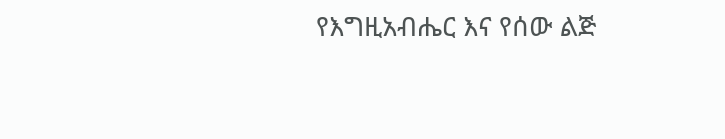የእግዚአብሔር እና የሰው ልጅ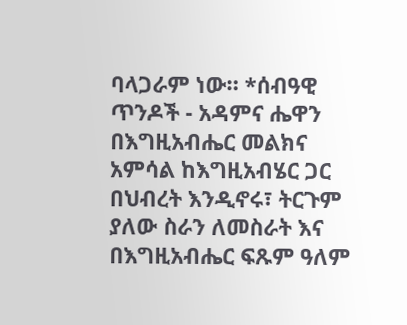ባላጋራም ነው። *ሰብዓዊ ጥንዶች - አዳምና ሔዋን በእግዚአብሔር መልክና አምሳል ከእግዚአብሄር ጋር በህብረት እንዲኖሩ፣ ትርጉም ያለው ስራን ለመስራት እና በእግዚአብሔር ፍጹም ዓለም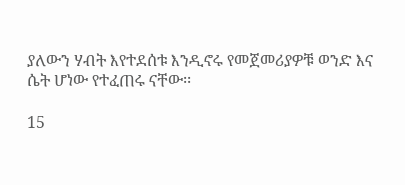ያለውን ሃብት እየተደሰቱ እንዲኖሩ የመጀመሪያዎቹ ወንድ እና ሴት ሆነው የተፈጠሩ ናቸው፡፡

15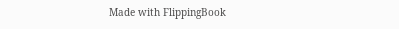Made with FlippingBook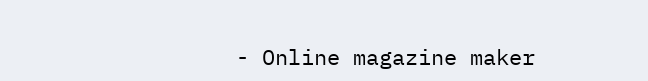- Online magazine maker